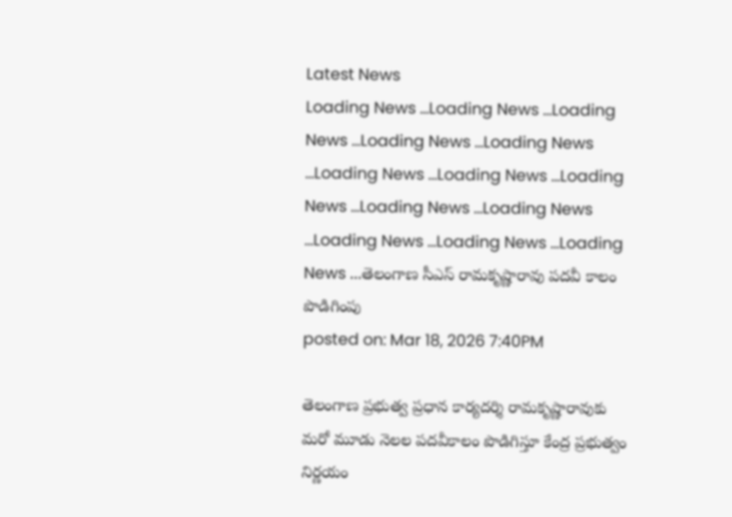Latest News
Loading News ...Loading News ...Loading News ...Loading News ...Loading News ...Loading News ...Loading News ...Loading News ...Loading News ...Loading News ...Loading News ...Loading News ...Loading News ...తెలంగాణ సీఎస్ రామకృష్ణారావు పదవీ కాలం పొడిగింపు
posted on: Mar 18, 2026 7:40PM

తెలంగాణ ప్రభుత్వ ప్రధాన కార్యదర్శి రామకృష్ణారావుకు మరో మూడు నెలల పదవీకాలం పొడిగిస్తూ కేంద్ర ప్రభుత్వం నిర్ణయం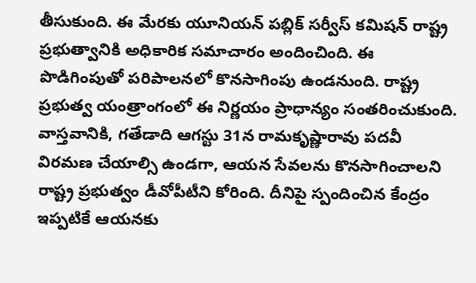తీసుకుంది. ఈ మేరకు యూనియన్ పబ్లిక్ సర్వీస్ కమిషన్ రాష్ట్ర ప్రభుత్వానికి అధికారిక సమాచారం అందించింది. ఈ పొడిగింపుతో పరిపాలనలో కొనసాగింపు ఉండనుంది. రాష్ట్ర ప్రభుత్వ యంత్రాంగంలో ఈ నిర్ణయం ప్రాధాన్యం సంతరించుకుంది.
వాస్తవానికి, గతేడాది ఆగస్టు 31న రామకృష్ణారావు పదవీ విరమణ చేయాల్సి ఉండగా, ఆయన సేవలను కొనసాగించాలని రాష్ట్ర ప్రభుత్వం డీవోపీటీని కోరింది. దీనిపై స్పందించిన కేంద్రం ఇప్పటికే ఆయనకు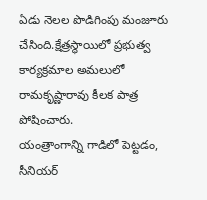ఏడు నెలల పొడిగింపు మంజూరు చేసింది.క్షేత్రస్థాయిలో ప్రభుత్వ కార్యక్రమాల అమలులో రామకృష్ణారావు కీలక పాత్ర పోషించారు.
యంత్రాంగాన్ని గాడిలో పెట్టడం, సీనియర్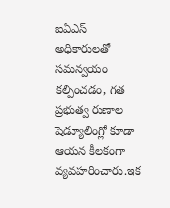ఐఏఎస్ అధికారులతో సమన్వయం కల్పించడం, గత ప్రభుత్వ రుణాల షెడ్యూలింగ్లో కూడా ఆయన కీలకంగా వ్యవహరించారు.ఇక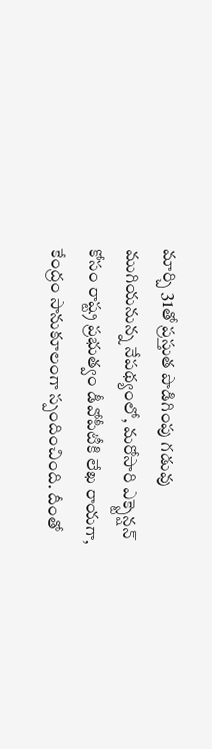మార్చి 31తో ప్రస్తుత పొడిగింపు గడువు ముగియనున్న నేపథ్యంలో, మరోసారి ఎక్స్టెన్షన్ కోసం రాష్ట్ర ప్రభుత్వం డీవోపీటీకి లేఖ రాయగా, కేంద్రం సానుకూలంగా స్పందించింది. దీంతో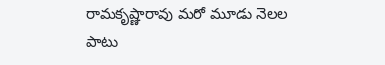రామకృష్ణారావు మరో మూడు నెలల పాటు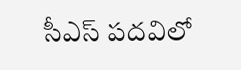సీఎస్ పదవిలో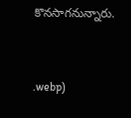కొనసాగనున్నారు.



.webp)